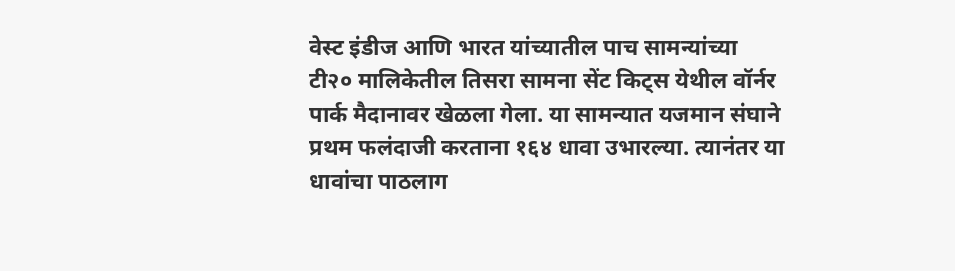वेस्ट इंडीज आणि भारत यांच्यातील पाच सामन्यांच्या टी२० मालिकेतील तिसरा सामना सेंट किट्स येथील वॉर्नर पार्क मैदानावर खेळला गेला. या सामन्यात यजमान संघाने प्रथम फलंदाजी करताना १६४ धावा उभारल्या. त्यानंतर या धावांचा पाठलाग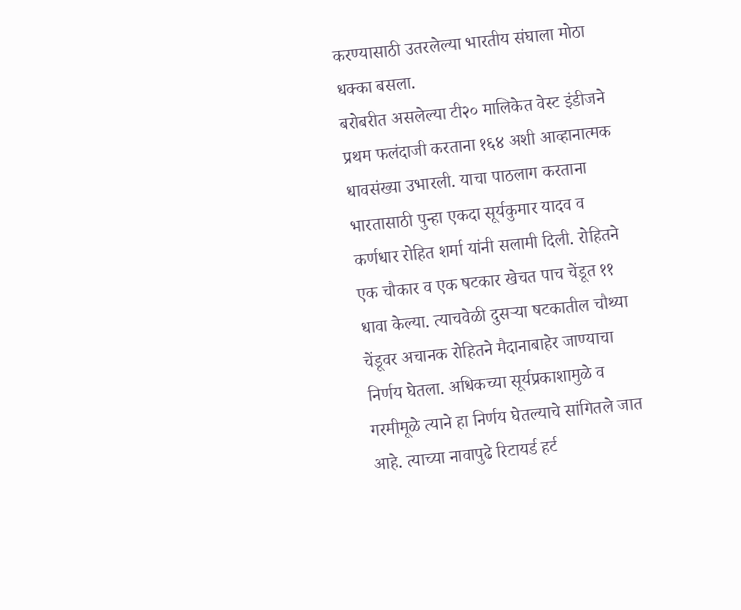करण्यासाठी उतरलेल्या भारतीय संघाला मोठा धक्का बसला.
बरोबरीत असलेल्या टी२० मालिकेत वेस्ट इंडीजने प्रथम फलंदाजी करताना १६४ अशी आव्हानात्मक धावसंख्या उभारली. याचा पाठलाग करताना भारतासाठी पुन्हा एकदा सूर्यकुमार यादव व कर्णधार रोहित शर्मा यांनी सलामी दिली. रोहितने एक चौकार व एक षटकार खेचत पाच चेंडूत ११ धावा केल्या. त्याचवेळी दुसऱ्या षटकातील चौथ्या चेंडूवर अचानक रोहितने मैदानाबाहेर जाण्याचा निर्णय घेतला. अधिकच्या सूर्यप्रकाशामुळे व गरमीमूळे त्याने हा निर्णय घेतल्याचे सांगितले जात आहे. त्याच्या नावापुढे रिटायर्ड हर्ट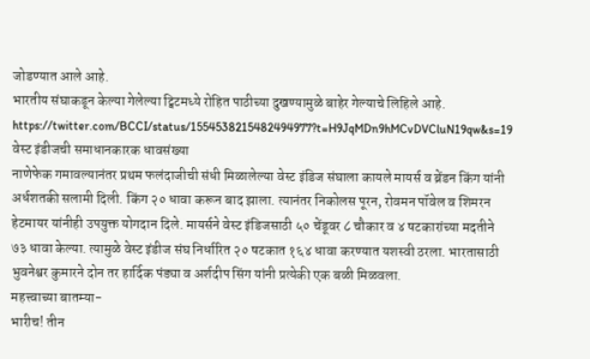जोडण्यात आले आहे.
भारतीय संघाकडून केल्या गेलेल्या ट्विटमध्ये रोहित पाठीच्या दुखण्यामुळे बाहेर गेल्याचे लिहिले आहे.
https://twitter.com/BCCI/status/1554538215482494977?t=H9JqMDn9hMCvDVCluN19qw&s=19
वेस्ट इंडीजची समाधानकारक धावसंख्या
नाणेफेक गमावल्यानंतर प्रथम फलंदाजीची संधी मिळालेल्या वेस्ट इंडिज संघाला कायले मायर्स व ब्रेंडन किंग यांनी अर्धशतकी सलामी दिली. किंग २० धावा करून बाद झाला. त्यानंतर निकोलस पूरन, रोवमन पॉवेल व शिमरन हेटमायर यांनीही उपयुक्त योगदान दिले. मायर्सने वेस्ट इंडिजसाठी ५० चेंडूवर ८ चौकार व ४ षटकारांच्या मदतीने ७३ धावा केल्या. त्यामुळे वेस्ट इंडीज संघ निर्धारित २० षटकात १६४ धावा करण्यात यशस्वी ठरला. भारतासाठी भुवनेश्वर कुमारने दोन तर हार्दिक पंड्या व अर्शदीप सिंग यांनी प्रत्येकी एक बळी मिळवला.
महत्त्वाच्या बातम्या-
भारीच! तीन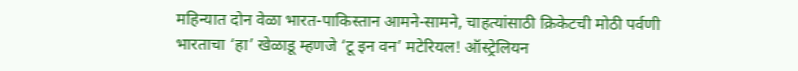महिन्यात दोन वेळा भारत-पाकिस्तान आमने-सामने, चाहत्यांसाठी क्रिकेटची मोठी पर्वणी
भारताचा ‘हा’ खेळाडू म्हणजे ‘टू इन वन’ मटेरियल! ऑस्ट्रेलियन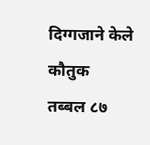दिग्गजाने केले कौतुक
तब्बल ८७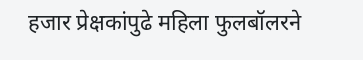हजार प्रेक्षकांपुढे महिला फुलबॉलरने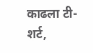काढला टी-शर्ट,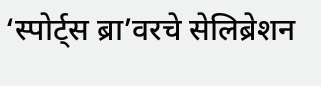‘स्पोर्ट्स ब्रा’वरचे सेलिब्रेशन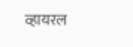व्हायरल